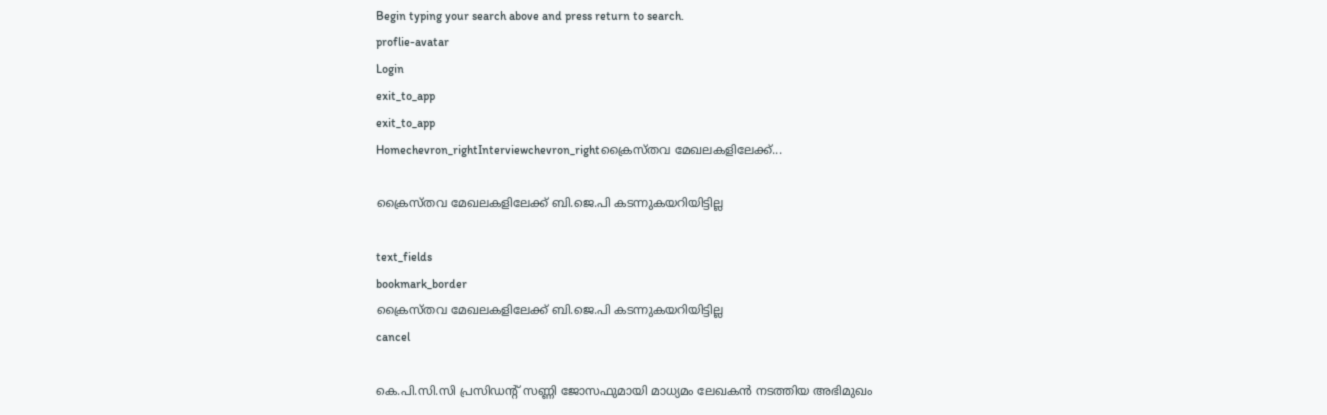Begin typing your search above and press return to search.
proflie-avatar
Login
exit_to_app
exit_to_app
Homechevron_rightInterviewchevron_rightക്രൈസ്തവ മേഖലകളിലേക്ക്...

ക്രൈസ്തവ മേഖലകളിലേക്ക് ബി.ജെ.പി കടന്നുകയറിയിട്ടില്ല

text_fields
bookmark_border
ക്രൈസ്തവ മേഖലകളിലേക്ക് ബി.ജെ.പി കടന്നുകയറിയിട്ടില്ല
cancel

കെ.പി.സി.സി പ്രസിഡന്റ് സണ്ണി ജോസഫുമായി മാധ്യമം ലേഖകൻ നടത്തിയ അഭിമുഖം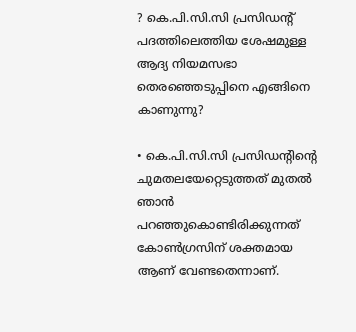? കെ.പി.സി.സി പ്രസിഡന്റ് പദത്തിലെത്തിയ ശേഷമുള്ള ആദ്യ നിയമസഭാ തെരഞ്ഞെടുപ്പിനെ എങ്ങിനെ കാണുന്നു?

• കെ.പി.സി.സി പ്രസിഡന്റിന്റെ ചുമതലയേറ്റെടുത്തത് മുതൽ ഞാൻ പറഞ്ഞുകൊണ്ടിരിക്കുന്നത് കോൺഗ്രസിന് ശക്തമായ ആണ് വേണ്ടതെന്നാണ്.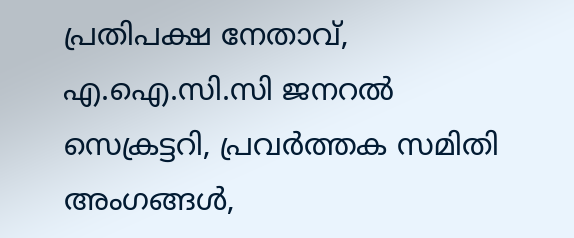പ്രതിപക്ഷ നേതാവ്, എ.ഐ.സി.സി ജനറൽ സെക്രട്ടറി, പ്രവർത്തക സമിതി അംഗങ്ങൾ,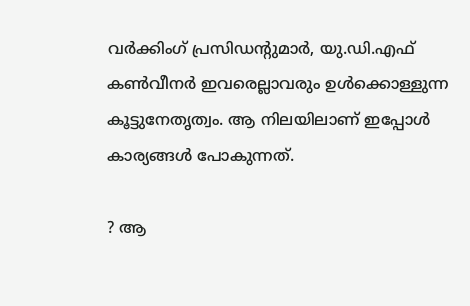വർക്കിംഗ് പ്രസിഡന്റുമാർ, യു.ഡി.എഫ് കൺവീനർ ഇവരെല്ലാവരും ഉൾക്കൊള്ളുന്ന കൂട്ടുനേതൃത്വം. ആ നിലയിലാണ് ഇപ്പോൾ കാര്യങ്ങൾ പോകുന്നത്.

? ആ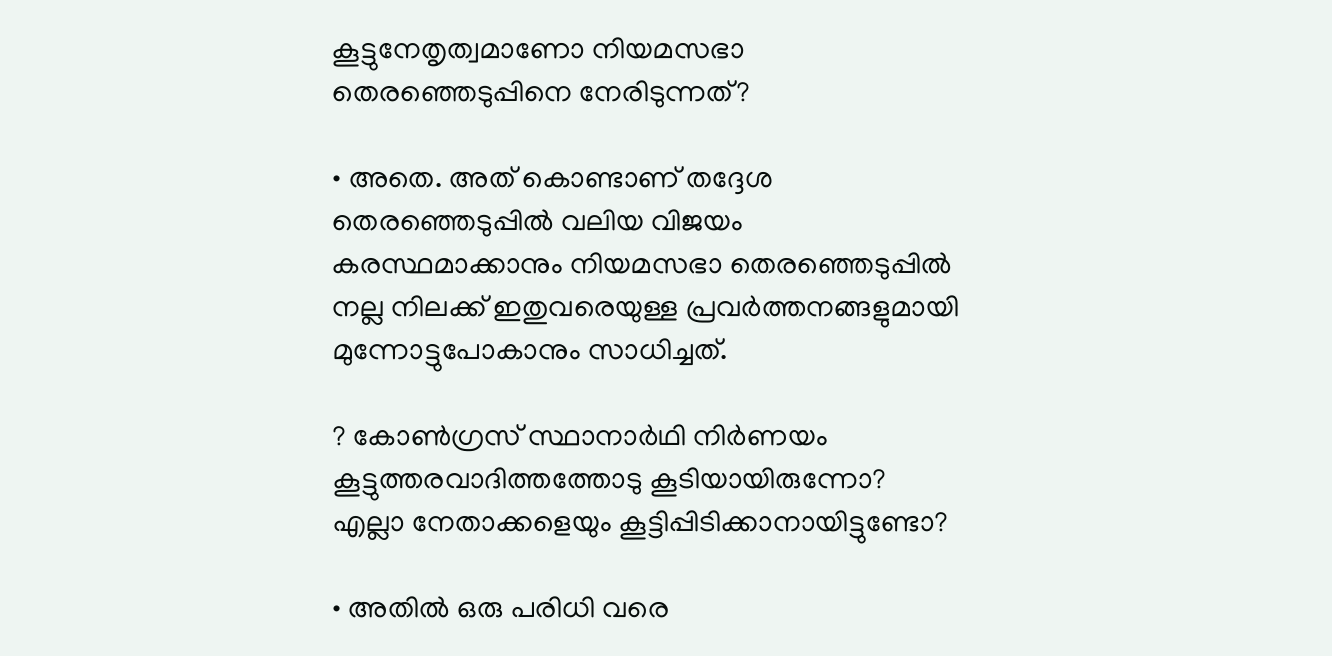കൂട്ടുനേതൃത്വമാണോ നിയമസഭാ തെരഞ്ഞെടുപ്പിനെ നേരിടുന്നത്?

• അതെ. അത് കൊണ്ടാണ് തദ്ദേശ തെരഞ്ഞെടുപ്പിൽ വലിയ വിജയം കരസ്ഥമാക്കാനും നിയമസഭാ തെരഞ്ഞെടുപ്പിൽ നല്ല നിലക്ക് ഇതുവരെയുള്ള പ്രവർത്തനങ്ങളുമായി മുന്നോട്ടുപോകാനും സാധിച്ചത്.

? കോൺഗ്രസ് സ്ഥാനാർഥി നിർണയം കൂട്ടുത്തരവാദിത്തത്തോടു കൂടിയായിരുന്നോ? എല്ലാ നേതാക്കളെയും കൂട്ടിപ്പിടിക്കാനായിട്ടുണ്ടോ?

• അതിൽ ഒരു പരിധി വരെ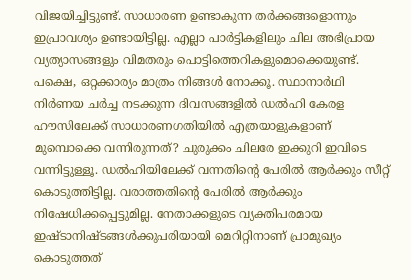വിജയിച്ചിട്ടുണ്ട്. സാധാരണ ഉണ്ടാകുന്ന തർക്കങ്ങളൊന്നും ഇപ്രാവശ്യം ഉണ്ടായിട്ടില്ല. എല്ലാ പാർട്ടികളിലും ചില അഭിപ്രായ വ്യത്യാസങ്ങളും വിമതരും പൊട്ടിത്തെറികളുമൊക്കെയുണ്ട്. പക്ഷെ, ഒറ്റക്കാര്യം മാത്രം നിങ്ങൾ നോക്കൂ. സ്ഥാനാർഥി നിർണയ ചർച്ച നടക്കുന്ന ദിവസങ്ങളിൽ ഡൽഹി കേരള ഹൗസിലേക്ക് സാധാരണഗതിയിൽ എത്രയാളുകളാണ് മുമ്പൊക്കെ വന്നിരുന്നത്? ചുരുക്കം ചിലരേ ഇക്കുറി ഇവിടെ വന്നിട്ടുള്ളൂ. ഡൽഹിയിലേക്ക് വന്നതിന്റെ പേരിൽ ആർക്കും സീറ്റ് കൊടുത്തിട്ടില്ല. വരാത്തതിന്റെ പേരിൽ ആർക്കും നിഷേധിക്കപ്പെട്ടുമില്ല. നേതാക്കളുടെ വ്യക്തിപരമായ ഇഷ്ടാനിഷ്ടങ്ങൾക്കുപരിയായി മെറിറ്റിനാണ് പ്രാമുഖ്യം കൊടുത്തത്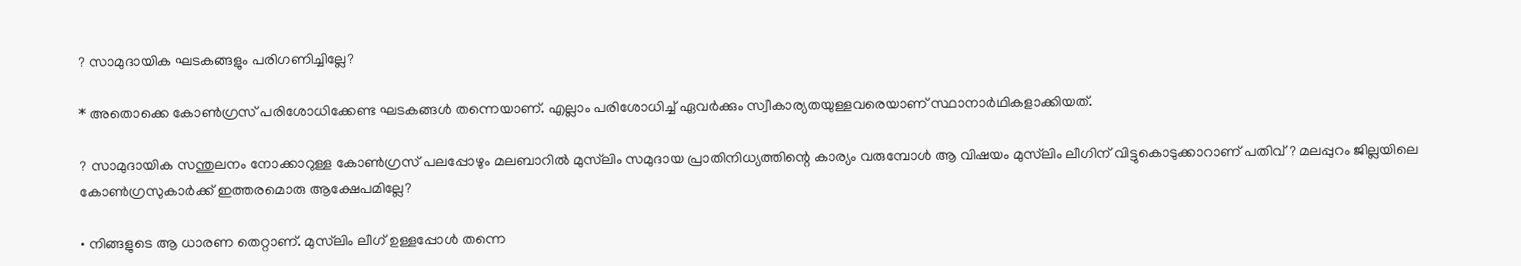? സാമുദായിക ഘടകങ്ങളും പരിഗണിച്ചില്ലേ?

* അതൊക്കെ കോൺഗ്രസ് പരിശോധിക്കേണ്ട ഘടകങ്ങൾ തന്നെയാണ്. എല്ലാം പരിശോധിച്ച് ഏവർക്കും സ്വീകാര്യതയുള്ളവരെയാണ് സ്ഥാനാർഥികളാക്കിയത്.

? സാമുദായിക സന്തുലനം നോക്കാറുള്ള കോൺഗ്രസ് പലപ്പോഴും മലബാറിൽ മുസ്‍ലിം സമുദായ പ്രാതിനിധ്യത്തിന്റെ കാര്യം വരുമ്പോൾ ആ വിഷയം മുസ്‍ലിം ലീഗിന് വിട്ടുകൊടുക്കാറാണ് പതിവ്? മലപ്പുറം ജില്ലയിലെ കോൺഗ്രസുകാർക്ക് ഇത്തരമൊരു ആക്ഷേപമില്ലേ?

• നിങ്ങളുടെ ആ ധാരണ തെറ്റാണ്. മുസ്‍ലിം ലീഗ് ഉള്ളപ്പോൾ തന്നെ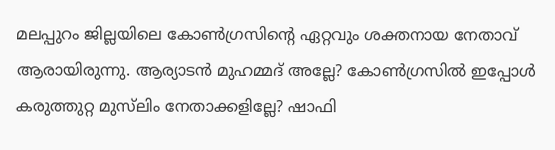മലപ്പുറം ജില്ലയിലെ കോൺഗ്രസിന്റെ ഏറ്റവും ശക്തനായ നേതാവ് ആരായിരുന്നു. ആര്യാടൻ മുഹമ്മദ് അല്ലേ? കോൺഗ്രസിൽ ഇപ്പോൾ കരുത്തുറ്റ മുസ്‍ലിം നേതാക്കളില്ലേ? ഷാഫി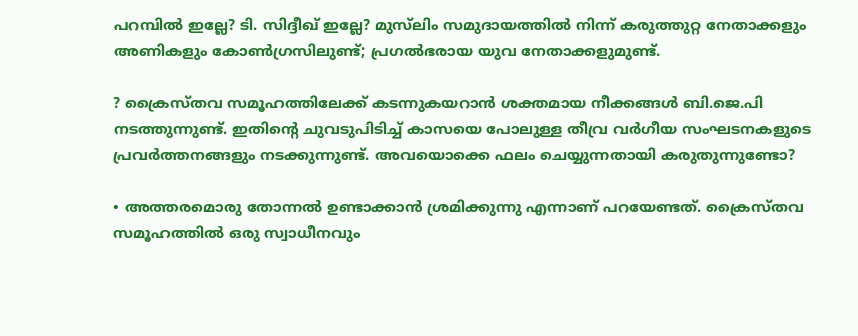പറമ്പിൽ ഇല്ലേ? ടി. സിദ്ദീഖ് ഇല്ലേ? മുസ്‍ലിം സമുദായത്തിൽ നിന്ന് കരുത്തുറ്റ നേതാക്കളും അണികളും കോൺഗ്രസിലുണ്ട്; പ്രഗൽഭരായ യുവ നേതാക്കളുമുണ്ട്.

? ക്രൈസ്തവ സമൂഹത്തിലേക്ക് കടന്നുകയറാൻ ശക്തമായ നീക്കങ്ങൾ ബി.ജെ.പി നടത്തുന്നുണ്ട്. ഇതിന്റെ ചുവടുപിടിച്ച് കാസയെ പോലുള്ള തീവ്ര വർഗീയ സംഘടനകളുടെ പ്രവർത്തനങ്ങളും നടക്കുന്നുണ്ട്. അവയൊക്കെ ഫലം ചെയ്യുന്നതായി കരുതുന്നുണ്ടോ?

• അത്തരമൊരു തോന്നൽ ഉണ്ടാക്കാൻ ശ്രമിക്കുന്നു എന്നാണ് പറയേണ്ടത്. ക്രൈസ്തവ സമൂഹത്തിൽ ഒരു സ്വാധീനവും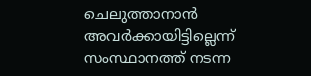ചെലുത്താനാൻ അവർക്കായിട്ടില്ലെന്ന് സംസ്ഥാനത്ത് നടന്ന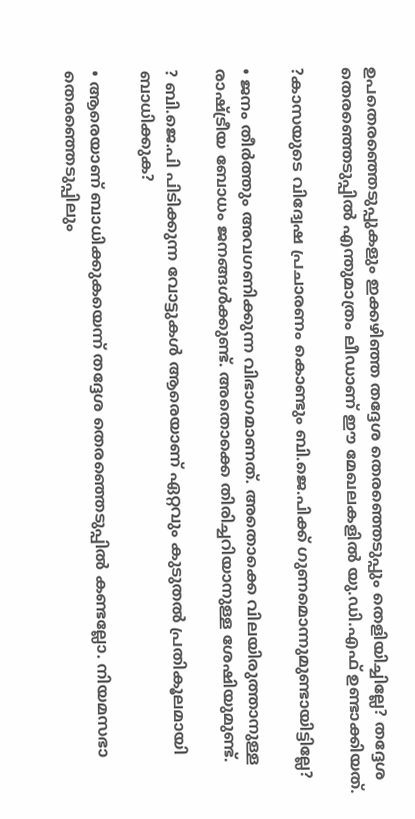ഉപതെരഞ്ഞെടുപ്പുകളും ഇക്കഴിഞ്ഞ തദ്ദേശ തെരഞ്ഞെടുപ്പും തെളിയിച്ചില്ലേ? തദ്ദേശ തെരഞ്ഞെടുപ്പിൽ എന്തുമാത്രം ലീഡാണ് ഈ മേഖലകളിൽ യു.ഡി.എഫ് ഉണ്ടാക്കിയത്.

?കാസയുടെ വിദ്വേഷ പ്രചാരണം കൊണ്ടും ബി.ജെ.പിക്ക് ഗുണമൊന്നുമുണ്ടായിട്ടില്ലേ?

• ജനം തീർത്തും അവഗണിക്കുന്ന വിഭാഗമാണത്. അതൊക്കെ വിലയിരുത്താനുള്ള രാഷ്ട്രീയ ബോധം ജനങ്ങൾക്കുണ്ട്. അതൊക്കെ തിരിച്ചറിയാനുള്ള ശേഷിയുമുണ്ട്.

? ബി.ജെ.പി പിടിക്കുന്ന വോട്ടുകൾ ആരെയാണ് ഏറ്റവും കുടുതൽ പ്രതികൂലമായി ബാധിക്കുക?

• ആരെയാണ് ബാധിക്കുകയെന്ന് തദ്ദേശ തെരഞ്ഞെടുപ്പിൽ കണ്ടല്ലോ. നിയമസഭാ തെരഞ്ഞെടുപ്പിലും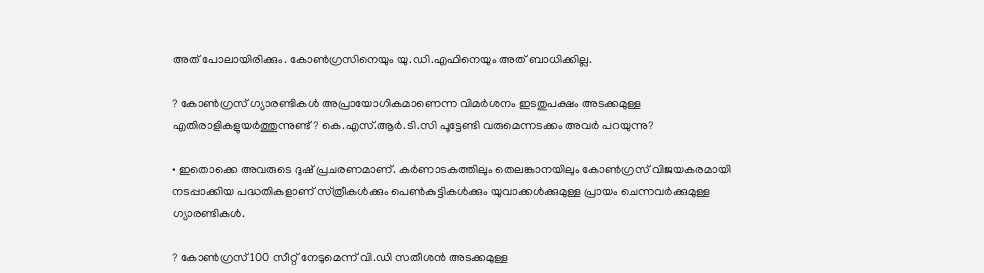അത് പോലായിരിക്കും. കോൺഗ്രസിനെയും യു.ഡി.എഫിനെയും അത് ബാധിക്കില്ല.

? കോൺഗ്രസ് ഗ്യാരണ്ടികൾ അപ്രായോഗികമാണെന്ന വിമർശനം ഇടതുപക്ഷം അടക്കമുള്ള എതിരാളികളുയർത്തുന്നുണ്ട്? കെ.എസ്.ആർ.ടി.സി പൂട്ടേണ്ടി വരുമെന്നടക്കം അവർ പറയുന്നു?

• ഇതൊക്കെ അവരുടെ ദുഷ് പ്രചരണമാണ്. കർണാടകത്തിലും തെലങ്കാനയിലും കോൺഗ്രസ് വിജയകരമായി നടപ്പാക്കിയ പദ്ധതികളാണ് സ്‍ത്രീകൾക്കും പെൺകുട്ടികൾക്കും യുവാക്കൾക്കുമുള്ള പ്രായം ചെന്നവർക്കുമുള്ള ഗ്യാരണ്ടികൾ.

? കോൺഗ്രസ് 100 സീറ്റ് നേടുമെന്ന് വി.ഡി സതീശൻ അടക്കമുള്ള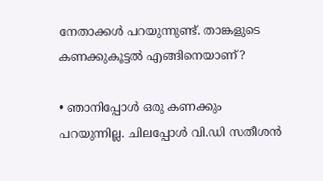നേതാക്കൾ പറയുന്നുണ്ട്. താങ്കളുടെ കണക്കുകൂട്ടൽ എങ്ങിനെയാണ്?

• ഞാനിപ്പോൾ ഒരു കണക്കും പറയുന്നില്ല. ചിലപ്പോൾ വി.ഡി സതീശൻ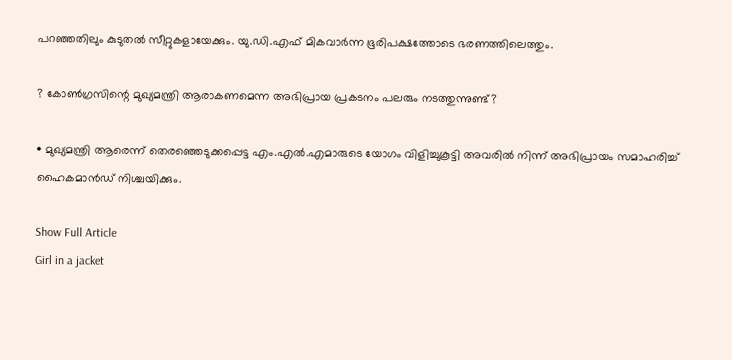പറഞ്ഞതിലും കുടുതൽ സീറ്റുകളായേക്കും. യു.ഡി.എഫ് മികവാർന്ന ഭൂരിപക്ഷത്തോടെ ഭരണത്തിലെത്തും.

? കോൺഗ്രസിന്റെ മുഖ്യമന്ത്രി ആരാകണമെന്ന അഭിപ്രായ പ്രകടനം പലരും നടത്തുന്നുണ്ട്?

• മുഖ്യമന്ത്രി ആരെന്ന് തെരഞ്ഞെടുക്കപ്പെട്ട എം.എൽ.എമാരുടെ യോഗം വിളിച്ചുകൂട്ടി അവരിൽ നിന്ന് അഭിപ്രായം സമാഹരിച്ച് ഹൈകമാൻഡ് നിശ്ചയിക്കും.

Show Full Article
Girl in a jacket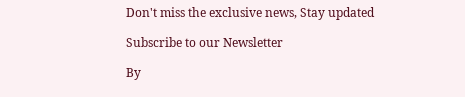Don't miss the exclusive news, Stay updated

Subscribe to our Newsletter

By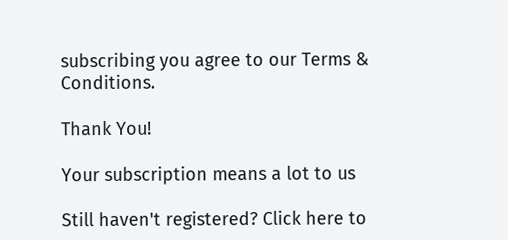subscribing you agree to our Terms & Conditions.

Thank You!

Your subscription means a lot to us

Still haven't registered? Click here to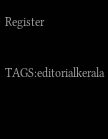Register

TAGS:editorialkerala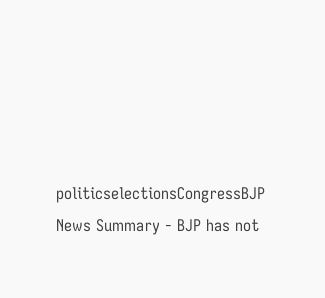politicselectionsCongressBJP
News Summary - BJP has not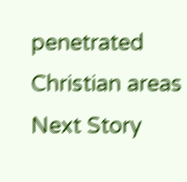penetrated Christian areas
Next Story